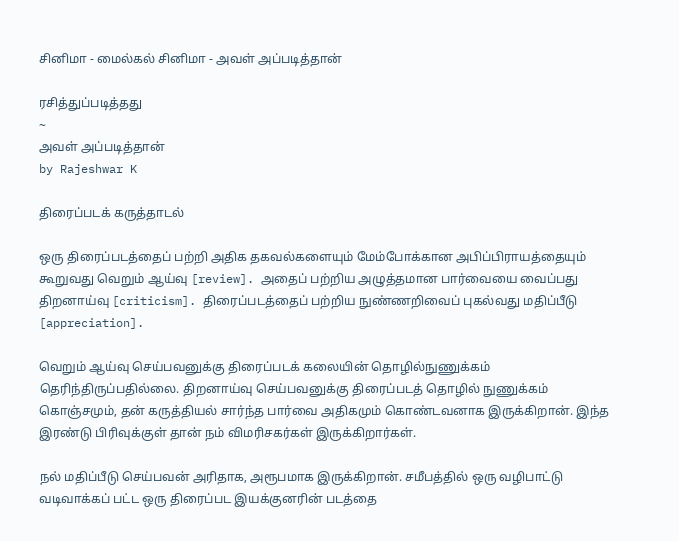சினிமா - மைல்கல் சினிமா - அவள் அப்படித்தான்

ரசித்துப்படித்தது
~
அவள் அப்படித்தான்
by Rajeshwar K

திரைப்படக் கருத்தாடல்

ஒரு திரைப்படத்தைப் பற்றி அதிக தகவல்களையும் மேம்போக்கான அபிப்பிராயத்தையும் கூறுவது வெறும் ஆய்வு [review]. அதைப் பற்றிய அழுத்தமான பார்வையை வைப்பது திறனாய்வு [criticism]. திரைப்படத்தைப் பற்றிய நுண்ணறிவைப் புகல்வது மதிப்பீடு [appreciation].

வெறும் ஆய்வு செய்பவனுக்கு திரைப்படக் கலையின் தொழில்நுணுக்கம் தெரிந்திருப்பதில்லை. திறனாய்வு செய்பவனுக்கு திரைப்படத் தொழில் நுணுக்கம் கொஞ்சமும், தன் கருத்தியல் சார்ந்த பார்வை அதிகமும் கொண்டவனாக இருக்கிறான். இந்த இரண்டு பிரிவுக்குள் தான் நம் விமரிசகர்கள் இருக்கிறார்கள்.

நல் மதிப்பீடு செய்பவன் அரிதாக, அரூபமாக இருக்கிறான். சமீபத்தில் ஒரு வழிபாட்டு வடிவாக்கப் பட்ட ஒரு திரைப்பட இயக்குனரின் படத்தை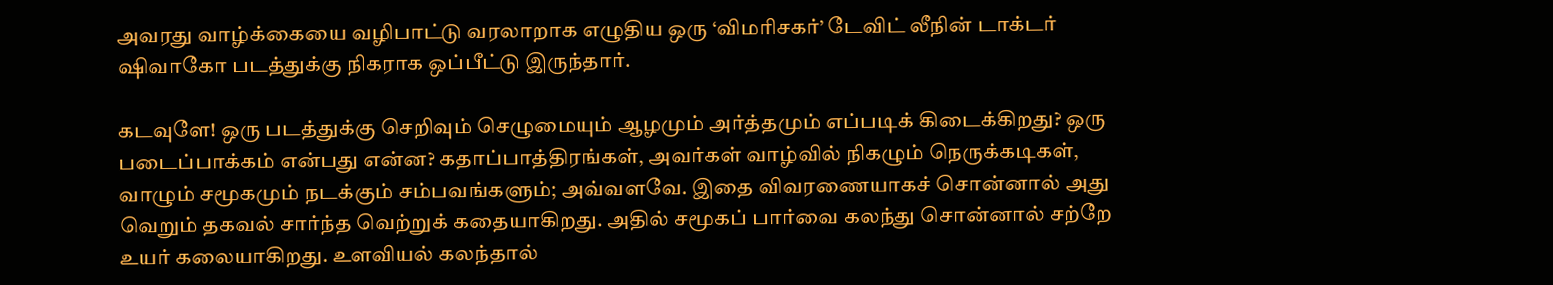அவரது வாழ்க்கையை வழிபாட்டு வரலாறாக எழுதிய ஒரு ‘விமரிசகர்’ டேவிட் லீநின் டாக்டர் ஷிவாகோ படத்துக்கு நிகராக ஒப்பீட்டு இருந்தார்.

கடவுளே! ஒரு படத்துக்கு செறிவும் செழுமையும் ஆழமும் அர்த்தமும் எப்படிக் கிடைக்கிறது? ஒரு படைப்பாக்கம் என்பது என்ன? கதாப்பாத்திரங்கள், அவர்கள் வாழ்வில் நிகழும் நெருக்கடிகள், வாழும் சமூகமும் நடக்கும் சம்பவங்களும்; அவ்வளவே. இதை விவரணையாகச் சொன்னால் அது வெறும் தகவல் சார்ந்த வெற்றுக் கதையாகிறது. அதில் சமூகப் பார்வை கலந்து சொன்னால் சற்றே உயர் கலையாகிறது. உளவியல் கலந்தால்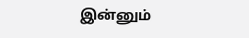இன்னும்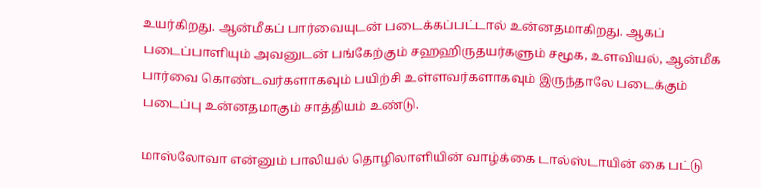உயர்கிறது. ஆன்மீகப் பார்வையுடன் படைக்கப்பட்டால் உன்னதமாகிறது. ஆகப் படைப்பாளியும் அவனுடன் பங்கேற்கும் சஹஹிருதயர்களும் சமூக, உளவியல், ஆன்மீக பார்வை கொண்டவர்களாகவும் பயிற்சி உள்ளவர்களாகவும் இருந்தாலே படைக்கும் படைப்பு உன்னதமாகும் சாத்தியம் உண்டு.

மாஸ்லோவா என்னும் பாலியல் தொழிலாளியின் வாழ்க்கை டால்ஸ்டாயின் கை பட்டு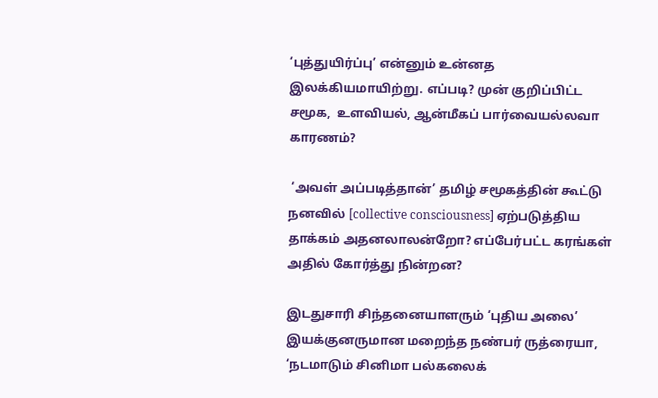‘புத்துயிர்ப்பு’ என்னும் உன்னத இலக்கியமாயிற்று. எப்படி? முன் குறிப்பிட்ட சமூக,  உளவியல், ஆன்மீகப் பார்வையல்லவா காரணம்?

 ‘அவள் அப்படித்தான்’ தமிழ் சமூகத்தின் கூட்டு நனவில் [collective consciousness] ஏற்படுத்திய தாக்கம் அதனலாலன்றோ? எப்பேர்பட்ட கரங்கள் அதில் கோர்த்து நின்றன?

இடதுசாரி சிந்தனையாளரும் ‘புதிய அலை’ இயக்குனருமான மறைந்த நண்பர் ருத்ரையா, ‘நடமாடும் சினிமா பல்கலைக்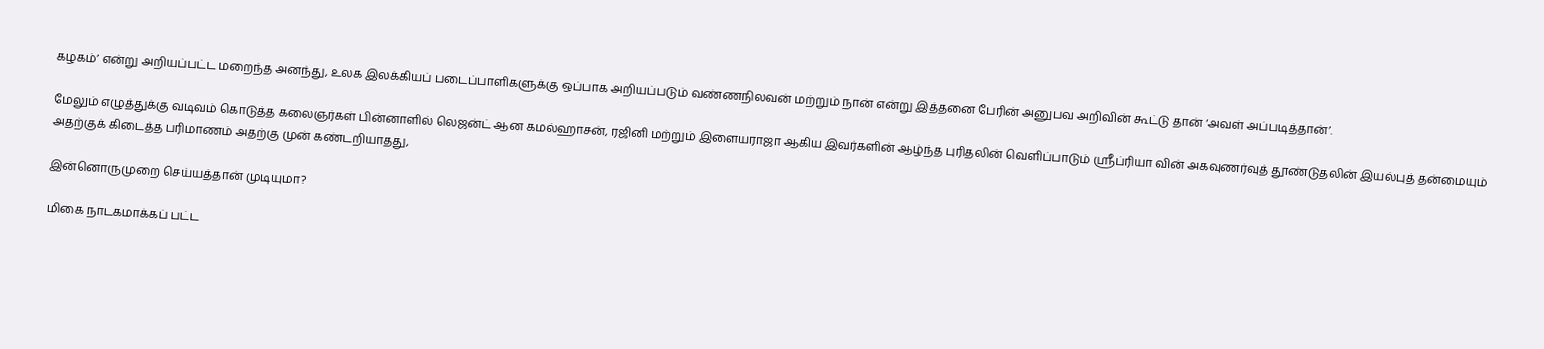கழகம்’ என்று அறியப்பட்ட மறைந்த அனந்து, உலக இலக்கியப் படைப்பாளிகளுக்கு ஒப்பாக அறியப்படும் வண்ணநிலவன் மற்றும் நான் என்று இத்தனை பேரின் அனுபவ அறிவின் கூட்டு தான் ‘அவள் அப்படித்தான்’.

மேலும் எழுத்துக்கு வடிவம் கொடுத்த கலைஞர்கள் பின்னாளில் லெஜன்ட் ஆன கமல்ஹாசன், ரஜினி மற்றும் இளையராஜா ஆகிய இவர்களின் ஆழ்ந்த புரிதலின் வெளிப்பாடும் ஸ்ரீப்ரியா வின் அகவுணர்வுத் தூண்டுதலின் இயல்புத் தன்மையும் அதற்குக் கிடைத்த பரிமாணம் அதற்கு முன் கண்டறியாதது,

இன்னொருமுறை செய்யத்தான் முடியுமா?

மிகை நாடகமாக்கப் பட்ட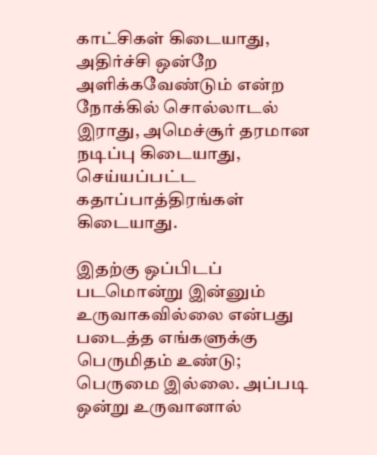காட்சிகள் கிடையாது, அதிர்ச்சி ஒன்றே அளிக்கவேண்டும் என்ற நோக்கில் சொல்லாடல் இராது, அமெச்சூர் தரமான நடிப்பு கிடையாது, செய்யப்பட்ட கதாப்பாத்திரங்கள் கிடையாது.

இதற்கு ஒப்பிடப் படமொன்று இன்னும் உருவாகவில்லை என்பது படைத்த எங்களுக்கு பெருமிதம் உண்டு; பெருமை இல்லை. அப்படி ஒன்று உருவானால்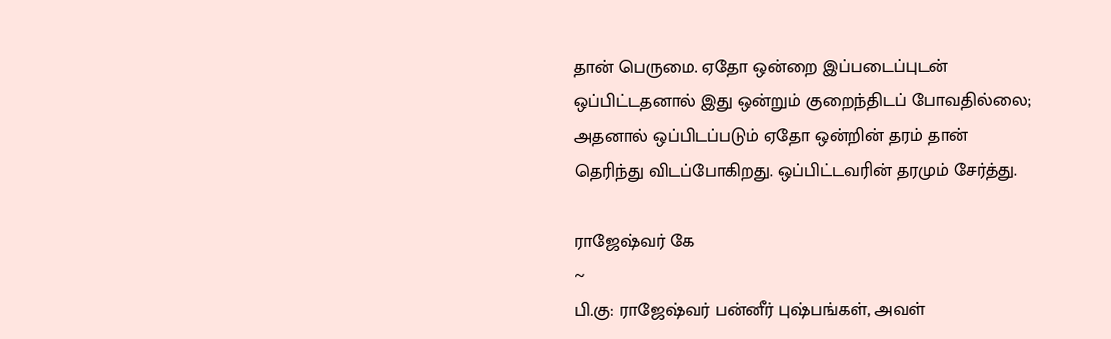தான் பெருமை. ஏதோ ஒன்றை இப்படைப்புடன் ஒப்பிட்டதனால் இது ஒன்றும் குறைந்திடப் போவதில்லை; அதனால் ஒப்பிடப்படும் ஏதோ ஒன்றின் தரம் தான் தெரிந்து விடப்போகிறது. ஒப்பிட்டவரின் தரமும் சேர்த்து.

ராஜேஷ்வர் கே
~
பி.கு: ராஜேஷ்வர் பன்னீர் புஷ்பங்கள், அவள்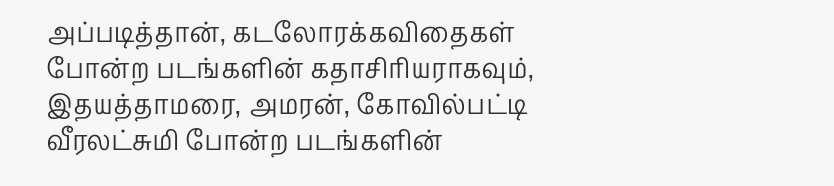அப்படித்தான், கடலோரக்கவிதைகள் போன்ற படங்களின் கதாசிரியராகவும், இதயத்தாமரை, அமரன், கோவில்பட்டி வீரலட்சுமி போன்ற படங்களின்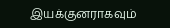இயக்குனராகவும்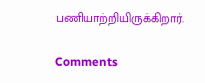பணியாற்றியிருக்கிறார்.

Comments